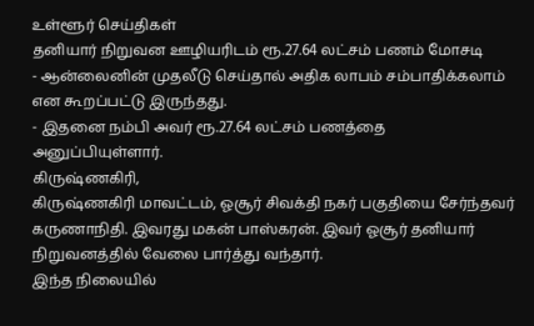உள்ளூர் செய்திகள்
தனியார் நிறுவன ஊழியரிடம் ரூ.27.64 லட்சம் பணம் மோசடி
- ஆன்லைனின் முதலீடு செய்தால் அதிக லாபம் சம்பாதிக்கலாம் என கூறப்பட்டு இருந்தது.
- இதனை நம்பி அவர் ரூ.27.64 லட்சம் பணத்தை அனுப்பியுள்ளார்.
கிருஷ்ணகிரி,
கிருஷ்ணகிரி மாவட்டம், ஓசூர் சிவக்தி நகர் பகுதியை சேர்ந்தவர் கருணாநிதி. இவரது மகன் பாஸ்கரன். இவர் ஓசூர் தனியார் நிறுவனத்தில் வேலை பார்த்து வந்தார்.
இந்த நிலையில்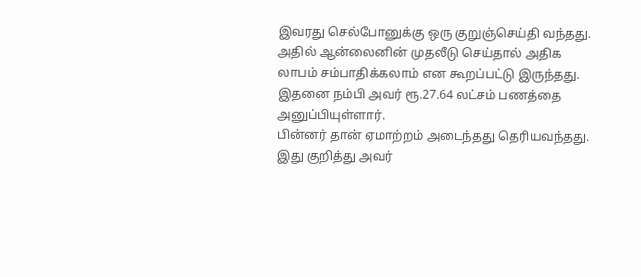இவரது செல்போனுக்கு ஒரு குறுஞ்செய்தி வந்தது. அதில் ஆன்லைனின் முதலீடு செய்தால் அதிக லாபம் சம்பாதிக்கலாம் என கூறப்பட்டு இருந்தது. இதனை நம்பி அவர் ரூ.27.64 லட்சம் பணத்தை அனுப்பியுள்ளார்.
பின்னர் தான் ஏமாற்றம் அடைந்தது தெரியவந்தது. இது குறித்து அவர்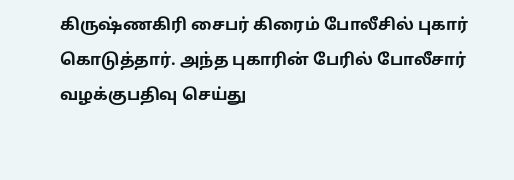கிருஷ்ணகிரி சைபர் கிரைம் போலீசில் புகார் கொடுத்தார். அந்த புகாரின் பேரில் போலீசார் வழக்குபதிவு செய்து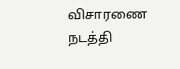விசாரணை நடத்தி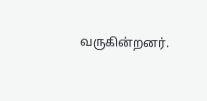வருகின்றனர்.